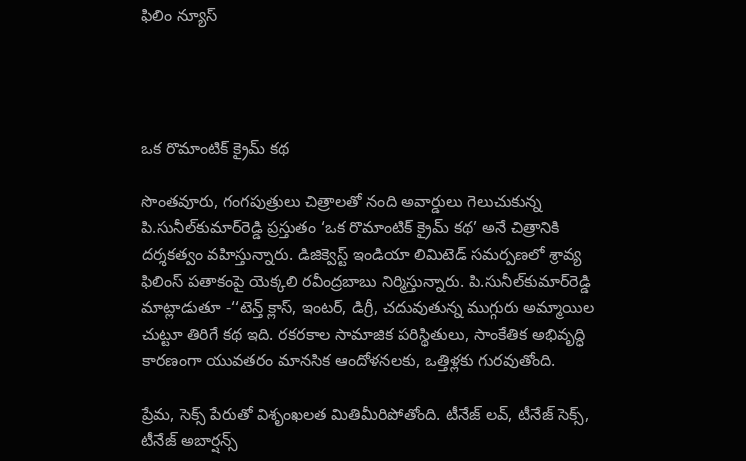ఫిలిం న్యూస్




ఒక రొమాంటిక్ క్రైమ్ కథ

సొంతవూరు, గంగపుత్రులు చిత్రాలతో నంది అవార్డులు గెలుచుకున్న పి.సునీల్‌కుమార్‌రెడ్డి ప్రస్తుతం ‘ఒక రొమాంటిక్ క్రైమ్ కథ’ అనే చిత్రానికి దర్శకత్వం వహిస్తున్నారు. డిజిక్వెస్ట్ ఇండియా లిమిటెడ్ సమర్పణలో శ్రావ్య ఫిలింస్ పతాకంపై యెక్కలి రవీంద్రబాబు నిర్మిస్తున్నారు. పి.సునీల్‌కుమార్‌రెడ్డి మాట్లాడుతూ -‘‘టెన్త్ క్లాస్, ఇంటర్, డిగ్రీ, చదువుతున్న ముగ్గురు అమ్మాయిల చుట్టూ తిరిగే కథ ఇది. రకరకాల సామాజిక పరిస్థితులు, సాంకేతిక అభివృద్ధి కారణంగా యువతరం మానసిక ఆందోళనలకు, ఒత్తిళ్లకు గురవుతోంది.

ప్రేమ, సెక్స్ పేరుతో విశృంఖలత మితిమీరిపోతోంది. టీనేజ్ లవ్, టీనేజ్ సెక్స్, టీనేజ్ అబార్షన్స్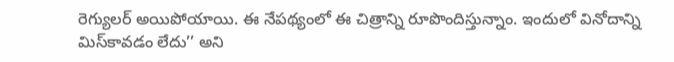రెగ్యులర్ అయిపోయాయి. ఈ నేపథ్యంలో ఈ చిత్రాన్ని రూపొందిస్తున్నాం. ఇందులో వినోదాన్ని మిస్‌కావడం లేదు’’ అని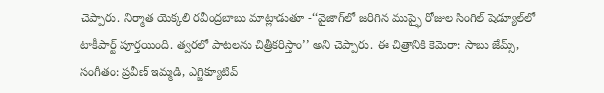చెప్పారు. నిర్మాత యెక్కలి రవీంద్రబాబు మాట్లాడుతూ -‘‘వైజాగ్‌లో జరిగిన ముప్ఫై రోజుల సింగిల్ షెడ్యూల్‌లో టాకీపార్ట్ పూర్తయింది. త్వరలో పాటలను చిత్రీకరిస్తాం’’ అని చెప్పారు. ఈ చిత్రానికి కెమెరా: సాబు జేమ్స్, సంగీతం: ప్రవీణ్ ఇమ్మడి, ఎగ్జిక్యూటివ్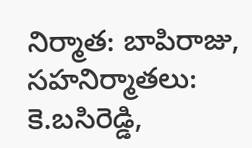నిర్మాత: బాపిరాజు, సహనిర్మాతలు: కె.బసిరెడ్డి,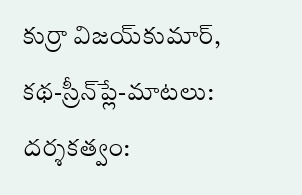కుర్రా విజయ్‌కుమార్, కథ-స్రీన్‌ప్లే-మాటలు: దర్శకత్వం: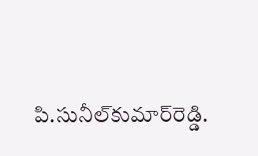పి.సునీల్‌కుమార్‌రెడ్డి.